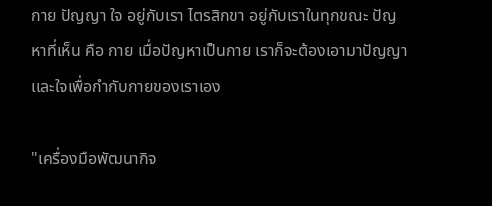กาย ปัญญา ใจ อยู่กับเรา ไตรสิกขา อยู่กับเราในทุกขณะ ปัญหาที่เห็น คือ กาย เมื่อปัญหาเป็นกาย เราก็จะต้องเอามาปัญญาเเละใจเพื่อกำกับกายของเราเอง

"เครื่องมือพัฒนากิจ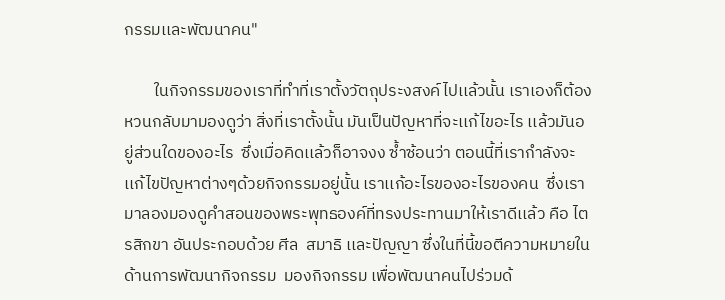กรรมเเละพัฒนาคน"

        ในกิจกรรมของเราที่ทำที่เราตั้งวัตถุประงสงค์ไปเเล้วนั้น เราเองก็ต้องหวนกลับมามองดูว่า สิ่งที่เราตั้งนั้น มันเป็นปัญหาที่จะเเก้ไขอะไร เเล้วมันอยู่ส่วนใดของอะไร  ซึ่งเมื่อคิดเเล้วก็อาจงง ซ้ำซ้อนว่า ตอนนี้ที่เรากำลังจะเเก้ไขปัญหาต่างๆด้วยกิจกรรมอยู่นั้น เราเเก้อะไรของอะไรของคน  ซึ่งเรามาลองมองดูคำสอนของพระพุทธองค์ที่ทรงประทานมาให้เราดีเเล้ว คือ ไตรสิกขา อันประกอบด้วย ศีล  สมาธิ เเละปัญญา ซึ่งในที่นี้ขอตีความหมายในด้านการพัฒนากิจกรรม  มองกิจกรรม เพื่อพัฒนาคนไปร่วมด้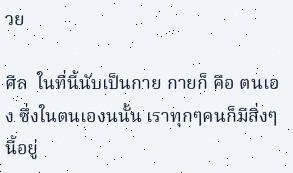วย

ศีล  ในที่นี้นับเป็นกาย กายก็ คือ ตนเอง ซึ่งในตนเองนนั้น เราทุกๆคนก็มีสิ่งๆนี้อยู่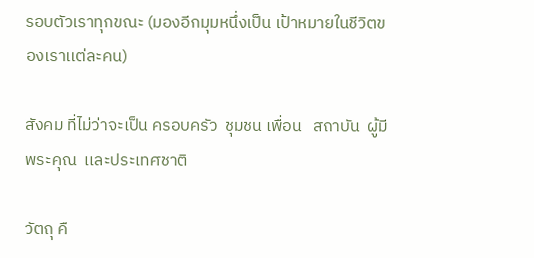รอบตัวเราทุกขณะ (มองอีกมุมหนึ่งเป็น เป้าหมายในชีวิตของเราเเต่ละคน)

สังคม ที่ไม่ว่าจะเป็น ครอบครัว  ชุมชน เพื่อน   สถาบัน  ผู้มีพระคุณ  เเละประเทศชาติ

วัตถุ คื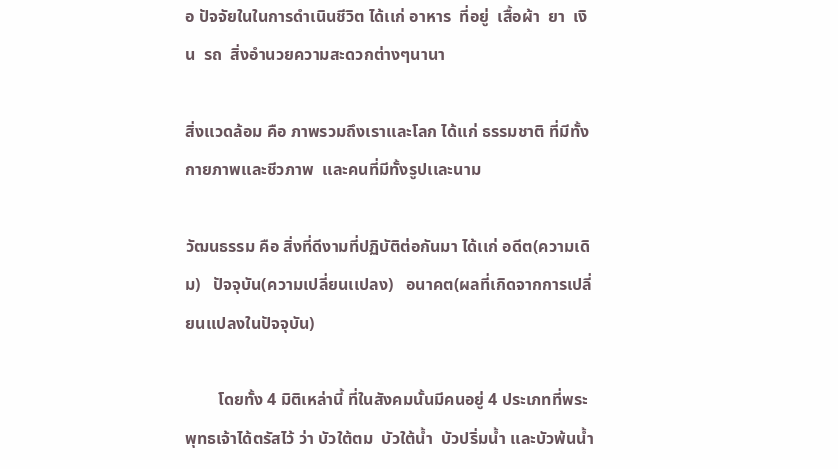อ ปัจจัยในในการดำเนินชีวิต ได้เเก่ อาหาร  ที่อยู่  เสื้อผ้า  ยา  เงิน  รถ  สิ่งอำนวยความสะดวกต่างๆนานา

สิ่งเเวดล้อม คือ ภาพรวมถึงเราเเละโลก ได้เเก่ ธรรมชาติ ที่มีทั้งกายภาพเเละชีวภาพ  เเละคนที่มีทั้งรูปเเละนาม

วัฒนธรรม คือ สิ่งที่ดีงามที่ปฏิบัติต่อกันมา ได้เเก่ อดีต(ความเดิม)   ปัจจุบัน(ความเปลี่ยนเเปลง)   อนาคต(ผลที่เกิดจากการเปลี่ยนเเปลงในปัจจุบัน)

        โดยทั้ง 4 มิติเหล่านี้ ที่ในสังคมนั้นมีคนอยู่ 4 ประเภทที่พระพุทธเจ้าได้ตรัสไว้ ว่า บัวใต้ตม  บัวใต้น้ำ  บัวปริ่มน้ำ เเละบัวพ้นน้ำ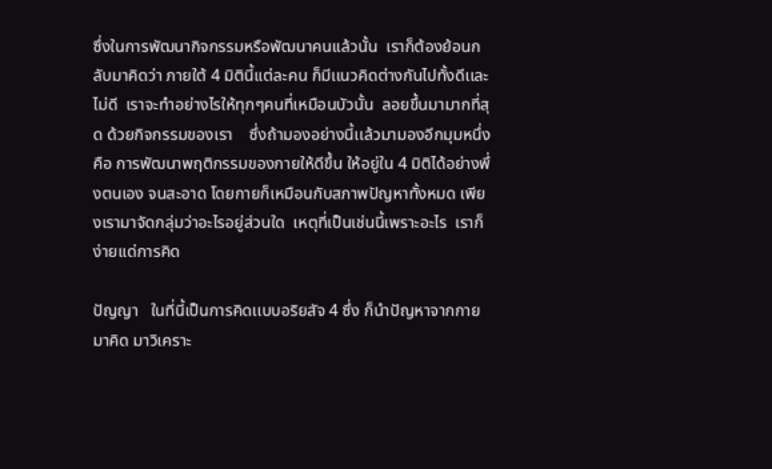ซึ่งในการพัฒนากิจกรรมหรือพัฒนาคนเเล้วนั้น  เราก็ต้องย้อนกลับมาคิดว่า ภายใต้ 4 มิตินี้เเต่ละคน ก็มีเเนวคิดต่างกันไปทั้งดีเเละไม่ดี  เราจะทำอย่างไรให้ทุกๆคนที่เหมือนบัวนั้น  ลอยขึ้นมามากที่สุด ด้วยกิจกรรมของเรา    ซึ่งถ้ามองอย่างนี้เเล้วมามองอีกมุมหนึ่ง คือ การพัฒนาพฤติกรรมของกายให้ดีขึ้น ให้อยู่ใน 4 มิติได้อย่างพึ่งตนเอง จนสะอาด โดยกายก็เหมือนกับสภาพปัญหาทั้งหมด เพียงเรามาจัดกลุ่มว่าอะไรอยู่ส่วนใด  เหตุที่เป็นเช่นนี้เพราะอะไร  เราก็ง่ายเเด่การคิด

ปัญญา   ในที่นี้เป็นการคิดเเบบอริยสัจ 4 ซึ่ง ก็นำปัญหาจากกายมาคิด มาวิเคราะ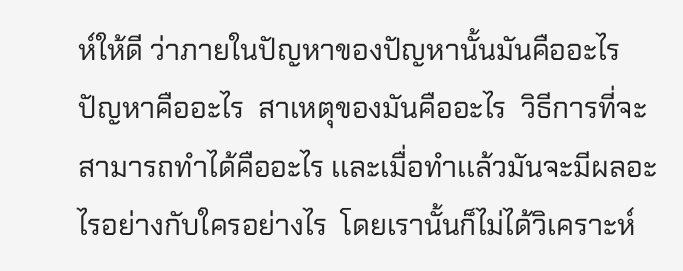ห์ให้ดี ว่าภายในปัญหาของปัญหานั้นมันคืออะไร  ปัญหาคืออะไร  สาเหตุของมันคืออะไร  วิธีการที่จะสามารถทำได้คืออะไร เเละเมื่อทำเเล้วมันจะมีผลอะไรอย่างกับใครอย่างไร  โดยเรานั้นก็ไม่ได้วิเคราะห์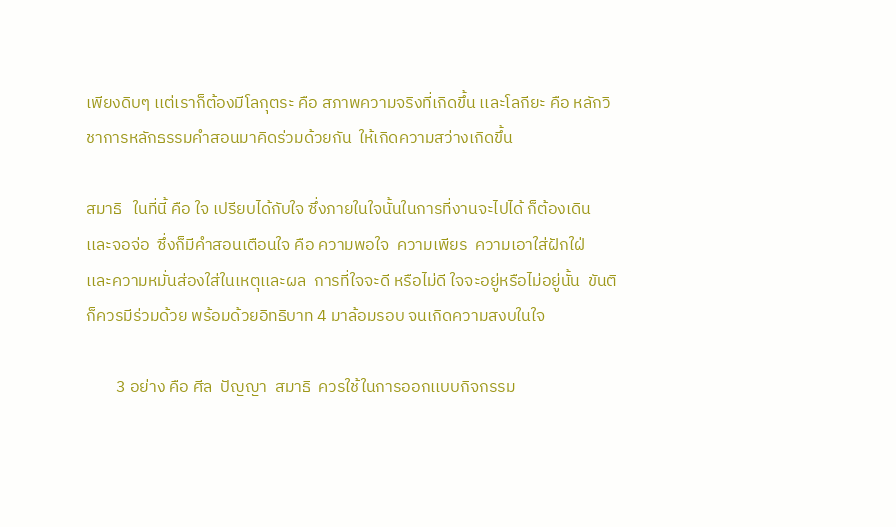เพียงดิบๆ เเต่เราก็ต้องมีโลกุตระ คือ สภาพความจริงที่เกิดขึ้น เเละโลกียะ คือ หลักวิชาการหลักธรรมคำสอนมาคิดร่วมด้วยกัน  ให้เกิดความสว่างเกิดขึ้น

สมาธิ   ในที่นี้ คือ ใจ เปรียบได้กับใจ ซึ่งภายในใจนั้นในการที่งานจะไปได้ ก็ต้องเดิน เเละจอจ่อ  ซึ่งก็มีคำสอนเตือนใจ คือ ความพอใจ  ความเพียร  ความเอาใส่ฝักใฝ่  เเละความหมั่นส่องใส่ในเหตุเเละผล  การที่ใจจะดี หรือไม่ดี ใจจะอยู่หรือไม่อยู่นั้น  ขันติ ก็ควรมีร่วมด้วย พร้อมด้วยอิทธิบาท 4 มาล้อมรอบ จนเกิดความสงบในใจ

        3 อย่าง คือ ศีล  ปัญญา  สมาธิ  ควรใช้ในการออกเเบบกิจกรรม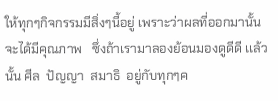ให้ทุกๆกิจกรรมมีสิ่งๆนี้อยู่ เพราะว่าผลที่ออกมานั้นจะได้มีคุณภาพ   ซึ่งถ้าเรามาลองย้อนมองดูดีดี เเล้วนั้น ศีล  ปัญญา  สมาธิ  อยู่กับทุกๆค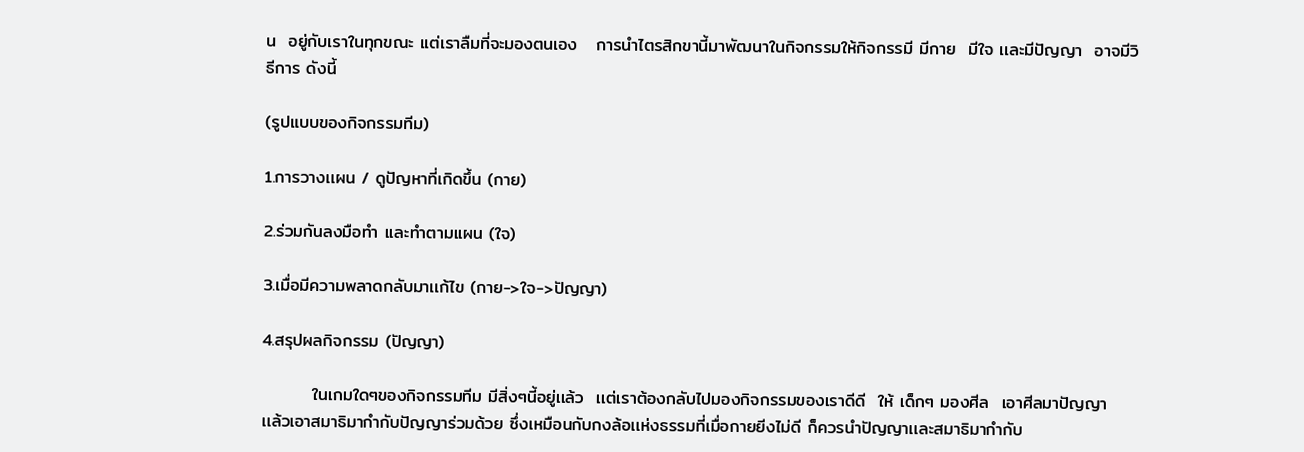น  อยู่กับเราในทุกขณะ เเต่เราลืมที่จะมองตนเอง   การนำไตรสิกขานี้มาพัฒนาในกิจกรรมให้กิจกรรมี มีกาย  มีใจ เเละมีปัญญา  อาจมีวิธีการ ดังนี้

(รูปแบบของกิจกรรมทีม)

1.การวางเเผน / ดูปัญหาที่เกิดขึ้น (กาย)

2.ร่วมกันลงมือทำ เเละทำตามเเผน (ใจ)

3.เมื่อมีความพลาดกลับมาเเก้ไข (กาย->ใจ->ปัญญา)

4.สรุปผลกิจกรรม (ปัญญา)

        ในเกมใดๆของกิจกรรมทีม มีสิ่งๆนี้อยู่เเล้ว  เเต่เราต้องกลับไปมองกิจกรรมของเราดีดี  ให้ เด็กๆ มองศีล  เอาศีลมาปัญญา  เเล้วเอาสมาธิมากำกับปัญญาร่วมด้วย ซึ่งเหมือนกับกงล้อเเห่งธรรมที่เมื่อกายยีงไม่ดี ก็ควรนำปัญญาเเละสมาธิมากำกับ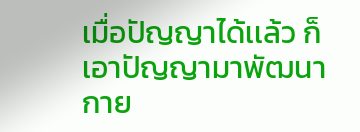เมื่อปัญญาได้เเล้ว ก็เอาปัญญามาพัฒนากาย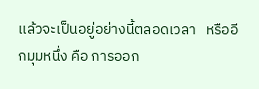เเล้วจะเป็นอยู่อย่างนี้ตลอดเวลา   หรืออีกมุมหนึ่ง คือ การออก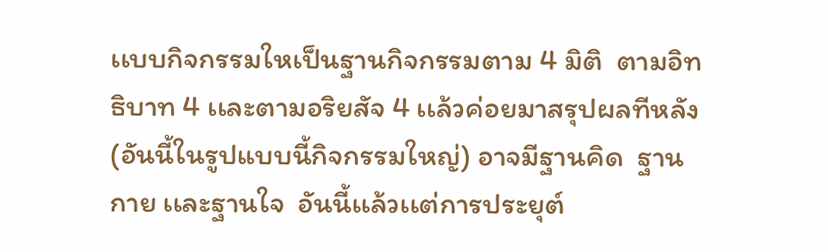เเบบกิจกรรมใหเป็นฐานกิจกรรมตาม 4 มิติ  ตามอิทธิบาท 4 เเละตามอริยสัจ 4 เเล้วค่อยมาสรุปผลทีหลัง (อันนี้ในรูปแบบนี้กิจกรรมใหญ่) อาจมีฐานคิด  ฐานกาย เเละฐานใจ  อันนี้เเล้วเเต่การประยุต์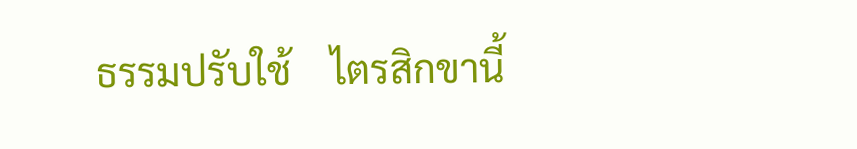ธรรมปรับใช้    ไตรสิกขานี้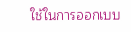ใช้ในการออกเบบ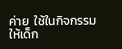ค่าย  ใช้ในกิจกรรมให้เด็ก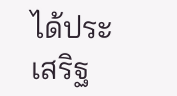ได้ประเสริฐ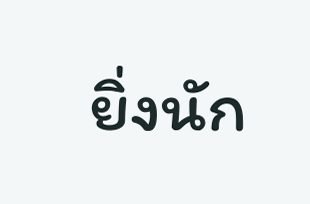ยิ่งนัก